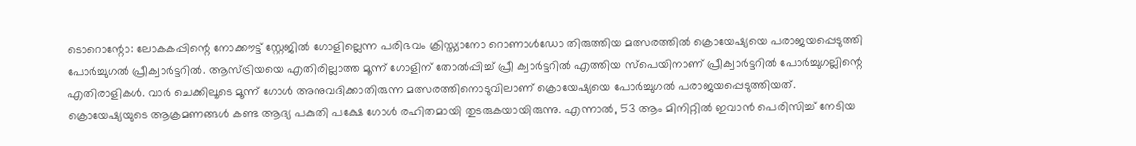ടൊറൊന്റോ: ലോകകപ്പിന്റെ നോക്കൗട്ട് സ്റ്റേജിൽ ഗോളില്ലെന്ന പരിഭവം ക്രിസ്ത്യാനോ റൊണാൾഡോ തിരുത്തിയ മത്സരത്തിൽ ക്രൊയേഷ്യയെ പരാജയപ്പെടുത്തി പോർച്ചുഗൽ പ്രീക്വാർട്ടറിൽ. ആസ്ട്രിയയെ എതിരില്ലാത്ത മൂന്ന് ഗോളിന് തോൽപ്പിച്ച് പ്രീ ക്വാർട്ടറിൽ എത്തിയ സ്പെയിനാണ് പ്രീക്വാർട്ടറിൽ പോർച്ചുഗല്ലിന്റെ എതിരാളികൾ. വാർ ചെക്കിലൂടെ മൂന്ന് ഗോൾ അനുവദിക്കാതിരുന്ന മത്സരത്തിനൊടുവിലാണ് ക്രൊയേഷ്യയെ പോർച്ചുഗൽ പരാജയപ്പെടുത്തിയത്.
ക്രൊയേഷ്യയുടെ ആക്രമണങ്ങൾ കണ്ട ആദ്യ പകുതി പക്ഷേ ഗോൾ രഹിതമായി തുടരുകയായിരുന്നു. എന്നാൽ, 53 ആം മിനിറ്റിൽ ഇവാൻ പെരിസിച്ച് നേടിയ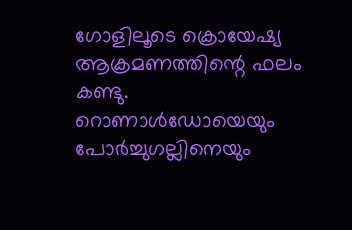ഗോളിലൂടെ ക്രൊയേഷ്യ ആക്രമണത്തിന്റെ ഫലം കണ്ടു. റൊണാൾഡോയെയും പോർച്ചുഗല്ലിനെയും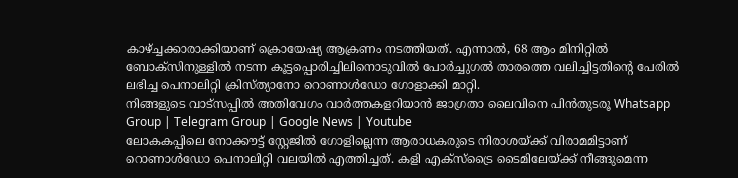കാഴ്ച്ചക്കാരാക്കിയാണ് ക്രൊയേഷ്യ ആക്രണം നടത്തിയത്. എന്നാൽ, 68 ആം മിനിറ്റിൽ ബോക്സിനുള്ളിൽ നടന്ന കൂട്ടപ്പൊരിച്ചിലിനൊടുവിൽ പോർച്ചുഗൽ താരത്തെ വലിച്ചിട്ടതിന്റെ പേരിൽ ലഭിച്ച പെനാലിറ്റി ക്രിസ്ത്യാനോ റൊണാൾഡോ ഗോളാക്കി മാറ്റി.
നിങ്ങളുടെ വാട്സപ്പിൽ അതിവേഗം വാർത്തകളറിയാൻ ജാഗ്രതാ ലൈവിനെ പിൻതുടരൂ Whatsapp Group | Telegram Group | Google News | Youtube
ലോകകപ്പിലെ നോക്കൗട്ട് സ്റ്റേജിൽ ഗോളില്ലെന്ന ആരാധകരുടെ നിരാശയ്ക്ക് വിരാമമിട്ടാണ് റൊണാൾഡോ പെനാലിറ്റി വലയിൽ എത്തിച്ചത്. കളി എക്സ്ട്രൈ ടൈമിലേയ്ക്ക് നീങ്ങുമെന്ന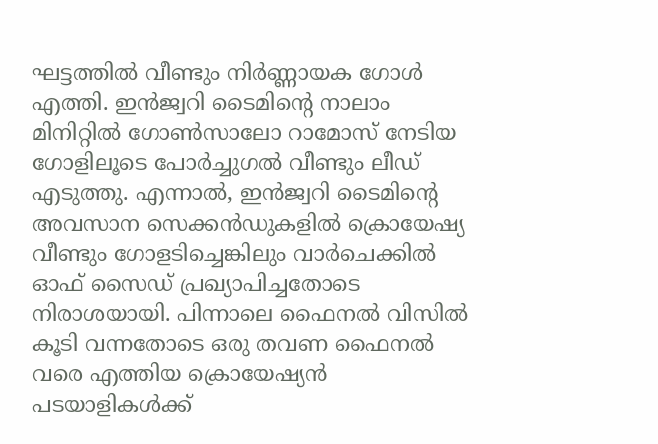ഘട്ടത്തിൽ വീണ്ടും നിർണ്ണായക ഗോൾ എത്തി. ഇൻജ്വറി ടൈമിന്റെ നാലാം മിനിറ്റിൽ ഗോൺസാലോ റാമോസ് നേടിയ ഗോളിലൂടെ പോർച്ചുഗൽ വീണ്ടും ലീഡ് എടുത്തു. എന്നാൽ, ഇൻജ്വറി ടൈമിന്റെ അവസാന സെക്കൻഡുകളിൽ ക്രൊയേഷ്യ വീണ്ടും ഗോളടിച്ചെങ്കിലും വാർചെക്കിൽ ഓഫ് സൈഡ് പ്രഖ്യാപിച്ചതോടെ നിരാശയായി. പിന്നാലെ ഫൈനൽ വിസിൽ കൂടി വന്നതോടെ ഒരു തവണ ഫൈനൽ വരെ എത്തിയ ക്രൊയേഷ്യൻ പടയാളികൾക്ക്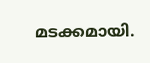മടക്കമായി.